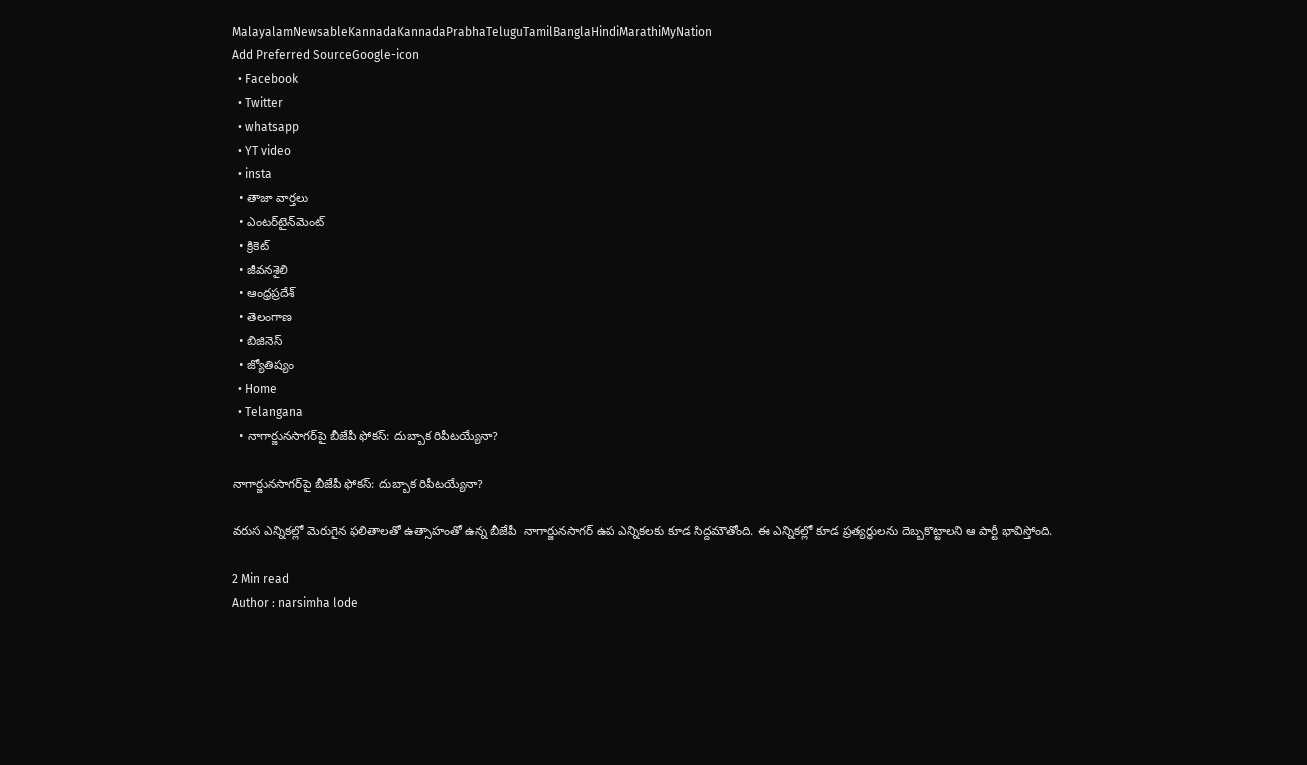MalayalamNewsableKannadaKannadaPrabhaTeluguTamilBanglaHindiMarathiMyNation
Add Preferred SourceGoogle-icon
  • Facebook
  • Twitter
  • whatsapp
  • YT video
  • insta
  • తాజా వార్తలు
  • ఎంటర్‌టైన్‌మెంట్
  • క్రికెట్
  • జీవనశైలి
  • ఆంధ్రప్రదేశ్
  • తెలంగాణ
  • బిజినెస్
  • జ్యోతిష్యం
  • Home
  • Telangana
  • నాగార్జునసాగర్‌పై బీజేపీ ఫోకస్: దుబ్బాక రిపీటయ్యేనా?

నాగార్జునసాగర్‌పై బీజేపీ ఫోకస్: దుబ్బాక రిపీటయ్యేనా?

వరుస ఎన్నికల్లో మెరుగైన ఫలితాలతో ఉత్సాహంతో ఉన్న బీజేపీ  నాగార్జునసాగర్ ఉప ఎన్నికలకు కూడ సిద్దమౌతోంది. ఈ ఎన్నికల్లో కూడ ప్రత్యర్ధులను దెబ్బకొట్టాలని ఆ పార్టీ భావిస్తోంది.

2 Min read
Author : narsimha lode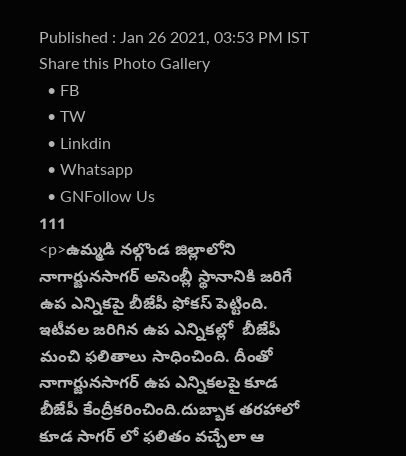Published : Jan 26 2021, 03:53 PM IST
Share this Photo Gallery
  • FB
  • TW
  • Linkdin
  • Whatsapp
  • GNFollow Us
111
<p>ఉమ్మడి నల్గొండ జిల్లాలోని నాగార్జునసాగర్ అసెంబ్లీ స్థానానికి జరిగే ఉప ఎన్నికపై బీజేపీ ఫోకస్ పెట్టింది. ఇటీవల జరిగిన ఉప ఎన్నికల్లో  బీజేపీ మంచి ఫలితాలు సాధించింది. దీంతో నాగార్జునసాగర్ ఉప ఎన్నికలపై కూడ బీజేపీ కేంద్రీకరించింది.దుబ్బాక తరహాలో కూడ సాగర్ లో ఫలితం వచ్చేలా ఆ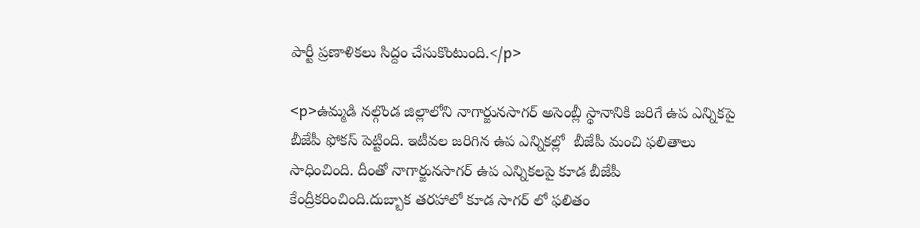పార్టీ ప్రణాళికలు సిద్దం చేసుకొంటుంది.</p>

<p>ఉమ్మడి నల్గొండ జిల్లాలోని నాగార్జునసాగర్ అసెంబ్లీ స్థానానికి జరిగే ఉప ఎన్నికపై బీజేపీ ఫోకస్ పెట్టింది. ఇటీవల జరిగిన ఉప ఎన్నికల్లో  బీజేపీ మంచి ఫలితాలు సాధించింది. దీంతో నాగార్జునసాగర్ ఉప ఎన్నికలపై కూడ బీజేపీ కేంద్రీకరించింది.దుబ్బాక తరహాలో కూడ సాగర్ లో ఫలితం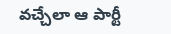వచ్చేలా ఆ పార్టీ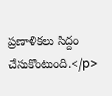ప్రణాళికలు సిద్దం చేసుకొంటుంది.</p>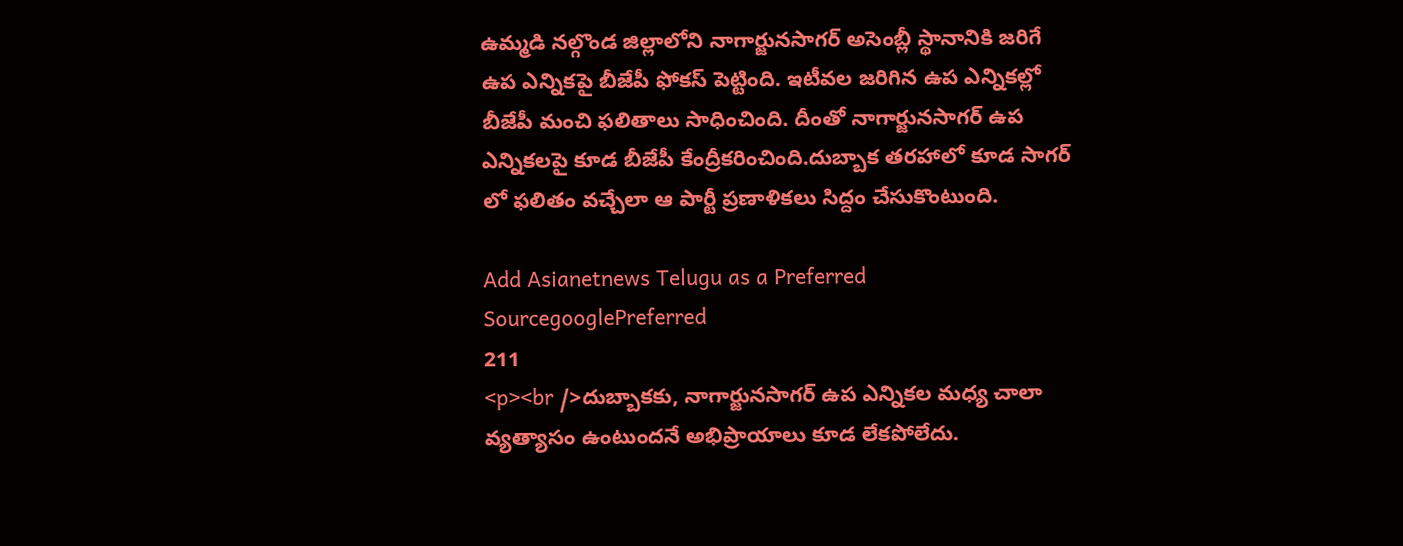ఉమ్మడి నల్గొండ జిల్లాలోని నాగార్జునసాగర్ అసెంబ్లీ స్థానానికి జరిగే ఉప ఎన్నికపై బీజేపీ ఫోకస్ పెట్టింది. ఇటీవల జరిగిన ఉప ఎన్నికల్లో  బీజేపీ మంచి ఫలితాలు సాధించింది. దీంతో నాగార్జునసాగర్ ఉప ఎన్నికలపై కూడ బీజేపీ కేంద్రీకరించింది.దుబ్బాక తరహాలో కూడ సాగర్ లో ఫలితం వచ్చేలా ఆ పార్టీ ప్రణాళికలు సిద్దం చేసుకొంటుంది.

Add Asianetnews Telugu as a Preferred SourcegooglePreferred
211
<p><br />దుబ్బాకకు, నాగార్జునసాగర్ ఉప ఎన్నికల మధ్య చాలా వ్యత్యాసం ఉంటుందనే అభిప్రాయాలు కూడ లేకపోలేదు.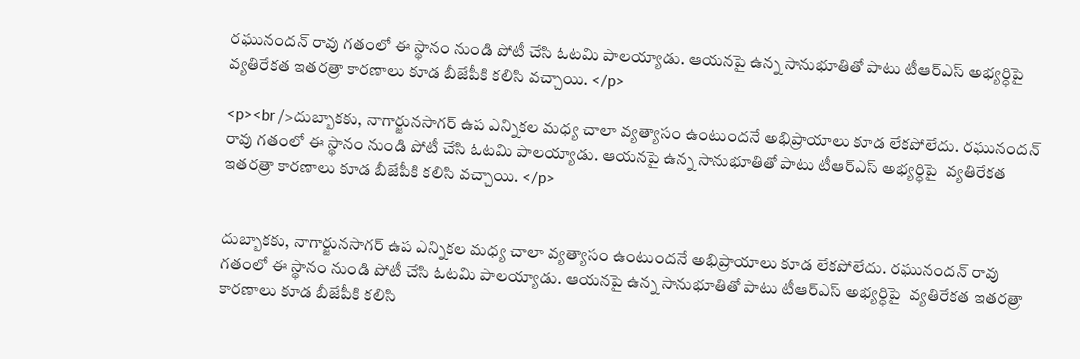రఘునందన్ రావు గతంలో ఈ స్థానం నుండి పోటీ చేసి ఓటమి పాలయ్యాడు. ఆయనపై ఉన్న సానుభూతితో పాటు టీఆర్ఎస్ అభ్యర్ధిపై  వ్యతిరేకత ఇతరత్రా కారణాలు కూడ బీజేపీకి కలిసి వచ్చాయి. </p>

<p><br />దుబ్బాకకు, నాగార్జునసాగర్ ఉప ఎన్నికల మధ్య చాలా వ్యత్యాసం ఉంటుందనే అభిప్రాయాలు కూడ లేకపోలేదు. రఘునందన్ రావు గతంలో ఈ స్థానం నుండి పోటీ చేసి ఓటమి పాలయ్యాడు. ఆయనపై ఉన్న సానుభూతితో పాటు టీఆర్ఎస్ అభ్యర్ధిపై  వ్యతిరేకత ఇతరత్రా కారణాలు కూడ బీజేపీకి కలిసి వచ్చాయి. </p>


దుబ్బాకకు, నాగార్జునసాగర్ ఉప ఎన్నికల మధ్య చాలా వ్యత్యాసం ఉంటుందనే అభిప్రాయాలు కూడ లేకపోలేదు. రఘునందన్ రావు గతంలో ఈ స్థానం నుండి పోటీ చేసి ఓటమి పాలయ్యాడు. ఆయనపై ఉన్న సానుభూతితో పాటు టీఆర్ఎస్ అభ్యర్ధిపై  వ్యతిరేకత ఇతరత్రా కారణాలు కూడ బీజేపీకి కలిసి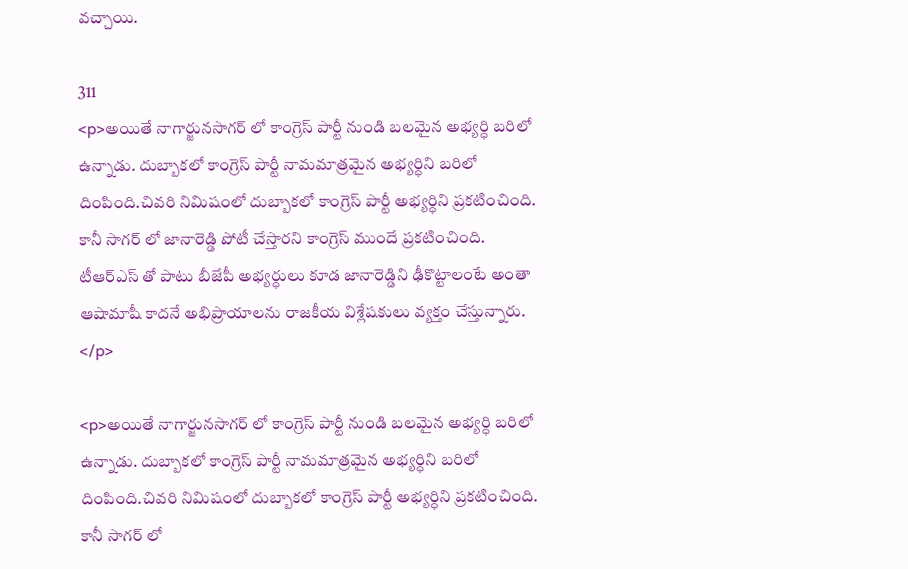వచ్చాయి.

311
<p>అయితే నాగార్జునసాగర్ లో కాంగ్రెస్ పార్టీ నుండి బలమైన అభ్యర్ధి బరిలో ఉన్నాడు. దుబ్బాకలో కాంగ్రెస్ పార్టీ నామమాత్రమైన అభ్యర్ధిని బరిలో దింపింది.చివరి నిమిషంలో దుబ్బాకలో కాంగ్రెస్ పార్టీ అభ్యర్ధిని ప్రకటించింది. కానీ సాగర్ లో జానారెడ్డి పోటీ చేస్తారని కాంగ్రెస్ ముందే ప్రకటించింది. టీఆర్ఎస్ తో పాటు బీజేపీ అభ్యర్ధులు కూడ జానారెడ్డిని ఢీకొట్టాలంటే అంతా ఆషామాషీ కాదనే అభిప్రాయాలను రాజకీయ విశ్లేషకులు వ్యక్తం చేస్తున్నారు. </p>

<p>అయితే నాగార్జునసాగర్ లో కాంగ్రెస్ పార్టీ నుండి బలమైన అభ్యర్ధి బరిలో ఉన్నాడు. దుబ్బాకలో కాంగ్రెస్ పార్టీ నామమాత్రమైన అభ్యర్ధిని బరిలో దింపింది.చివరి నిమిషంలో దుబ్బాకలో కాంగ్రెస్ పార్టీ అభ్యర్ధిని ప్రకటించింది. కానీ సాగర్ లో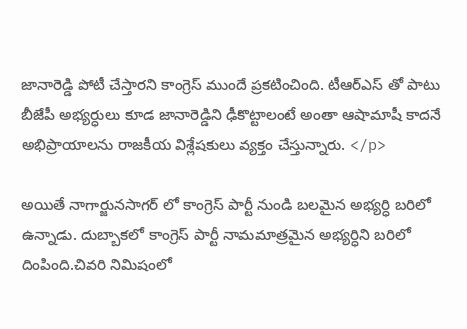జానారెడ్డి పోటీ చేస్తారని కాంగ్రెస్ ముందే ప్రకటించింది. టీఆర్ఎస్ తో పాటు బీజేపీ అభ్యర్ధులు కూడ జానారెడ్డిని ఢీకొట్టాలంటే అంతా ఆషామాషీ కాదనే అభిప్రాయాలను రాజకీయ విశ్లేషకులు వ్యక్తం చేస్తున్నారు. </p>

అయితే నాగార్జునసాగర్ లో కాంగ్రెస్ పార్టీ నుండి బలమైన అభ్యర్ధి బరిలో ఉన్నాడు. దుబ్బాకలో కాంగ్రెస్ పార్టీ నామమాత్రమైన అభ్యర్ధిని బరిలో దింపింది.చివరి నిమిషంలో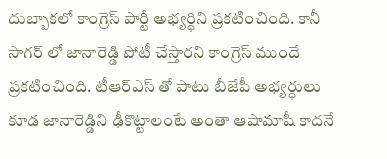దుబ్బాకలో కాంగ్రెస్ పార్టీ అభ్యర్ధిని ప్రకటించింది. కానీ సాగర్ లో జానారెడ్డి పోటీ చేస్తారని కాంగ్రెస్ ముందే ప్రకటించింది. టీఆర్ఎస్ తో పాటు బీజేపీ అభ్యర్ధులు కూడ జానారెడ్డిని ఢీకొట్టాలంటే అంతా ఆషామాషీ కాదనే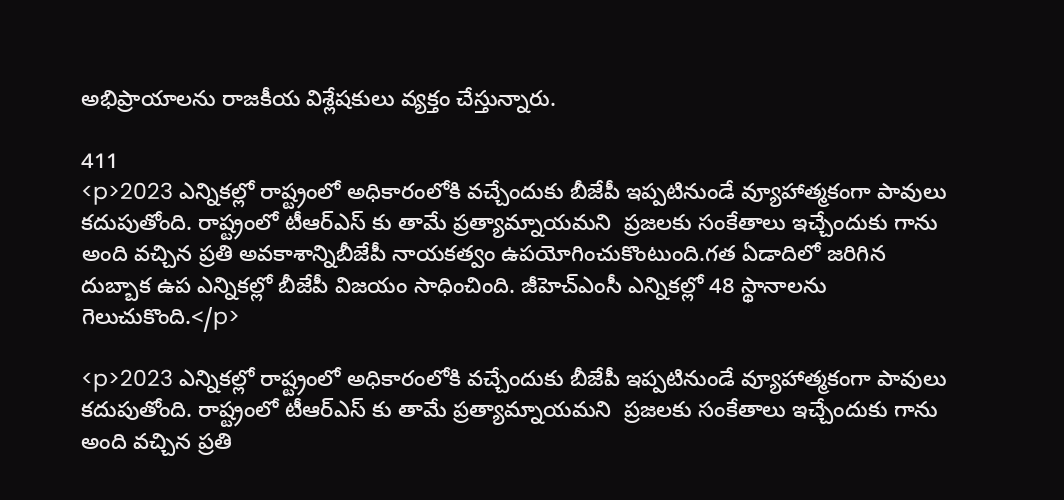అభిప్రాయాలను రాజకీయ విశ్లేషకులు వ్యక్తం చేస్తున్నారు.

411
<p>2023 ఎన్నికల్లో రాష్ట్రంలో అధికారంలోకి వచ్చేందుకు బీజేపీ ఇప్పటినుండే వ్యూహాత్మకంగా పావులు కదుపుతోంది. రాష్ట్రంలో టీఆర్ఎస్ కు తామే ప్రత్యామ్నాయమని  ప్రజలకు సంకేతాలు ఇచ్చేందుకు గాను  అంది వచ్చిన ప్రతి అవకాశాన్నిబీజేపీ నాయకత్వం ఉపయోగించుకొంటుంది.గత ఏడాదిలో జరిగిన దుబ్బాక ఉప ఎన్నికల్లో బీజేపీ విజయం సాధించింది. జీహెచ్ఎంసీ ఎన్నికల్లో 48 స్థానాలను గెలుచుకొంది.</p>

<p>2023 ఎన్నికల్లో రాష్ట్రంలో అధికారంలోకి వచ్చేందుకు బీజేపీ ఇప్పటినుండే వ్యూహాత్మకంగా పావులు కదుపుతోంది. రాష్ట్రంలో టీఆర్ఎస్ కు తామే ప్రత్యామ్నాయమని  ప్రజలకు సంకేతాలు ఇచ్చేందుకు గాను  అంది వచ్చిన ప్రతి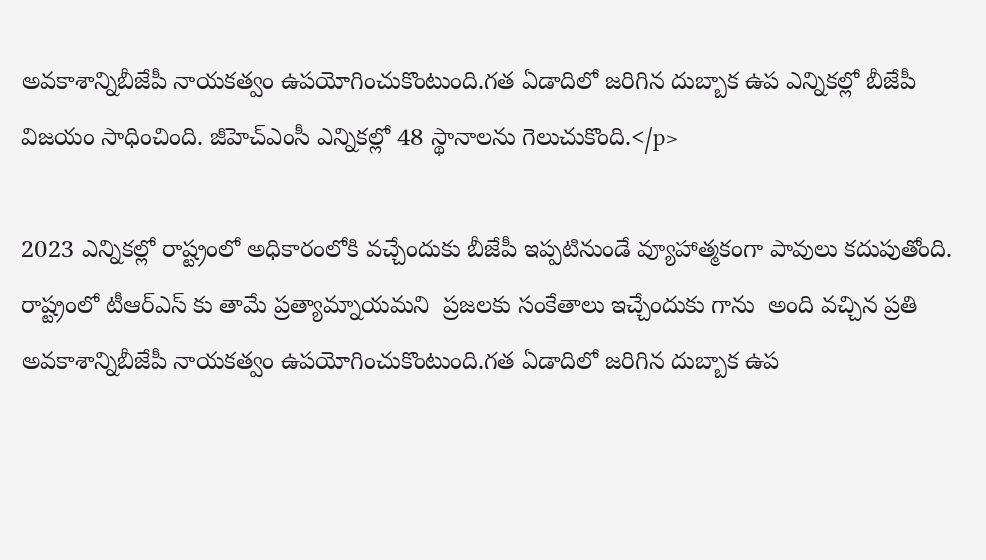అవకాశాన్నిబీజేపీ నాయకత్వం ఉపయోగించుకొంటుంది.గత ఏడాదిలో జరిగిన దుబ్బాక ఉప ఎన్నికల్లో బీజేపీ విజయం సాధించింది. జీహెచ్ఎంసీ ఎన్నికల్లో 48 స్థానాలను గెలుచుకొంది.</p>

2023 ఎన్నికల్లో రాష్ట్రంలో అధికారంలోకి వచ్చేందుకు బీజేపీ ఇప్పటినుండే వ్యూహాత్మకంగా పావులు కదుపుతోంది. రాష్ట్రంలో టీఆర్ఎస్ కు తామే ప్రత్యామ్నాయమని  ప్రజలకు సంకేతాలు ఇచ్చేందుకు గాను  అంది వచ్చిన ప్రతి అవకాశాన్నిబీజేపీ నాయకత్వం ఉపయోగించుకొంటుంది.గత ఏడాదిలో జరిగిన దుబ్బాక ఉప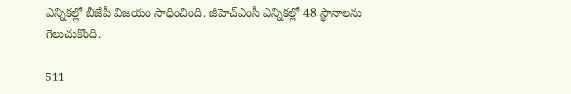ఎన్నికల్లో బీజేపీ విజయం సాధించింది. జీహెచ్ఎంసీ ఎన్నికల్లో 48 స్థానాలను గెలుచుకొంది.

511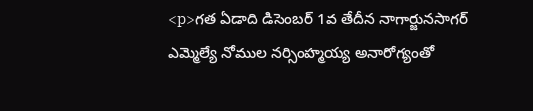<p>గత ఏడాది డిసెంబర్ 1వ తేదీన నాగార్జునసాగర్ ఎమ్మెల్యే నోముల నర్సింహ్మయ్య అనారోగ్యంతో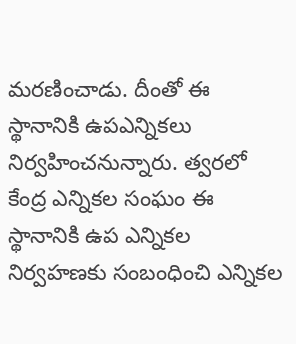మరణించాడు. దీంతో ఈ స్థానానికి ఉపఎన్నికలు నిర్వహించనున్నారు. త్వరలో కేంద్ర ఎన్నికల సంఘం ఈ స్థానానికి ఉప ఎన్నికల నిర్వహణకు సంబంధించి ఎన్నికల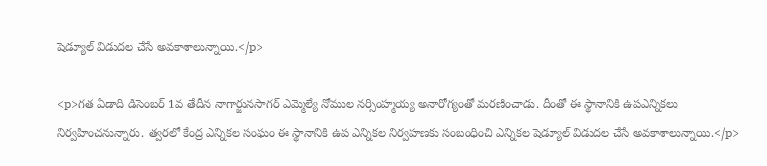షెడ్యూల్ విడుదల చేసే అవకాశాలున్నాయి.</p>

<p>గత ఏడాది డిసెంబర్ 1వ తేదీన నాగార్జునసాగర్ ఎమ్మెల్యే నోముల నర్సింహ్మయ్య అనారోగ్యంతో మరణించాడు. దీంతో ఈ స్థానానికి ఉపఎన్నికలు నిర్వహించనున్నారు. త్వరలో కేంద్ర ఎన్నికల సంఘం ఈ స్థానానికి ఉప ఎన్నికల నిర్వహణకు సంబంధించి ఎన్నికల షెడ్యూల్ విడుదల చేసే అవకాశాలున్నాయి.</p>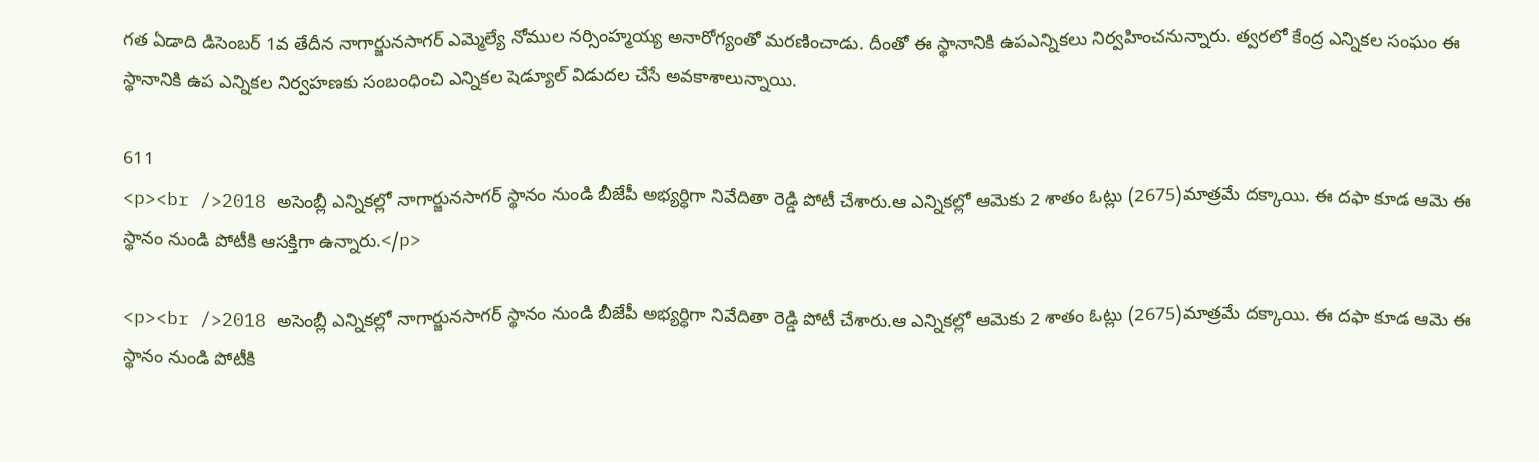గత ఏడాది డిసెంబర్ 1వ తేదీన నాగార్జునసాగర్ ఎమ్మెల్యే నోముల నర్సింహ్మయ్య అనారోగ్యంతో మరణించాడు. దీంతో ఈ స్థానానికి ఉపఎన్నికలు నిర్వహించనున్నారు. త్వరలో కేంద్ర ఎన్నికల సంఘం ఈ స్థానానికి ఉప ఎన్నికల నిర్వహణకు సంబంధించి ఎన్నికల షెడ్యూల్ విడుదల చేసే అవకాశాలున్నాయి.

611
<p><br />2018 అసెంబ్లీ ఎన్నికల్లో నాగార్జునసాగర్ స్థానం నుండి బీజేపీ అభ్యర్ధిగా నివేదితా రెడ్డి పోటీ చేశారు.ఆ ఎన్నికల్లో ఆమెకు 2 శాతం ఓట్లు (2675)మాత్రమే దక్కాయి. ఈ దఫా కూడ ఆమె ఈ స్థానం నుండి పోటీకి ఆసక్తిగా ఉన్నారు.</p>

<p><br />2018 అసెంబ్లీ ఎన్నికల్లో నాగార్జునసాగర్ స్థానం నుండి బీజేపీ అభ్యర్ధిగా నివేదితా రెడ్డి పోటీ చేశారు.ఆ ఎన్నికల్లో ఆమెకు 2 శాతం ఓట్లు (2675)మాత్రమే దక్కాయి. ఈ దఫా కూడ ఆమె ఈ స్థానం నుండి పోటీకి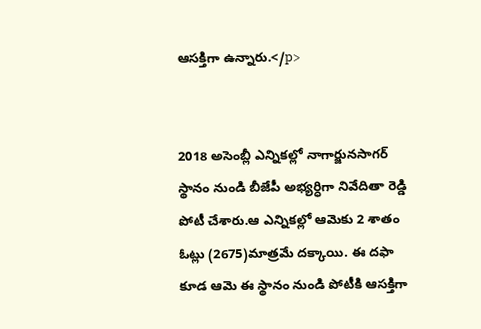ఆసక్తిగా ఉన్నారు.</p>


2018 అసెంబ్లీ ఎన్నికల్లో నాగార్జునసాగర్ స్థానం నుండి బీజేపీ అభ్యర్ధిగా నివేదితా రెడ్డి పోటీ చేశారు.ఆ ఎన్నికల్లో ఆమెకు 2 శాతం ఓట్లు (2675)మాత్రమే దక్కాయి. ఈ దఫా కూడ ఆమె ఈ స్థానం నుండి పోటీకి ఆసక్తిగా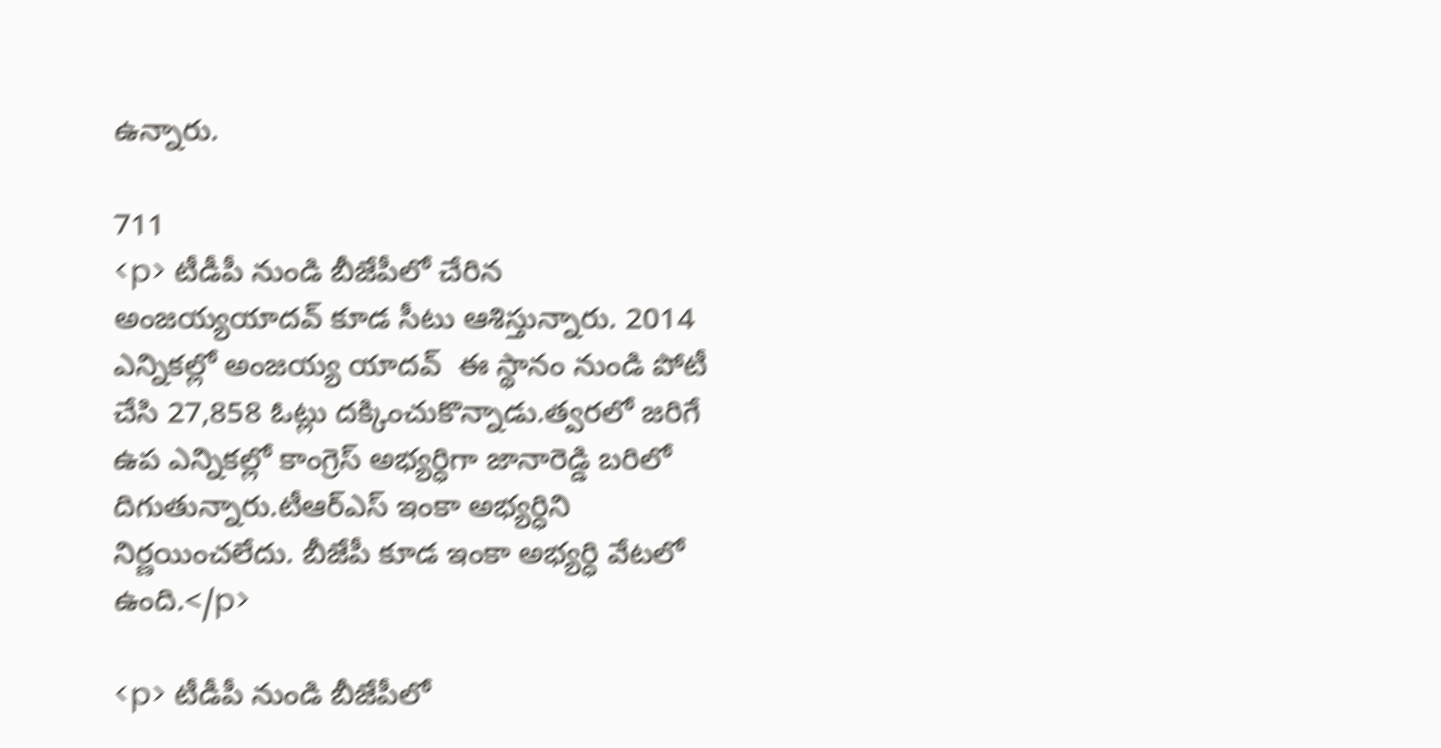ఉన్నారు.

711
<p> టీడీపీ నుండి బీజేపీలో చేరిన అంజయ్యయాదవ్ కూడ సీటు ఆశిస్తున్నారు. 2014 ఎన్నికల్లో అంజయ్య యాదవ్  ఈ స్థానం నుండి పోటీ చేసి 27,858 ఓట్లు దక్కించుకొన్నాడు.త్వరలో జరిగే ఉప ఎన్నికల్లో కాంగ్రెస్ అభ్యర్ధిగా జానారెడ్డి బరిలో దిగుతున్నారు.టీఆర్ఎస్ ఇంకా అభ్యర్ధిని నిర్ణయించలేదు. బీజేపీ కూడ ఇంకా అభ్యర్ధి వేటలో ఉంది.</p>

<p> టీడీపీ నుండి బీజేపీలో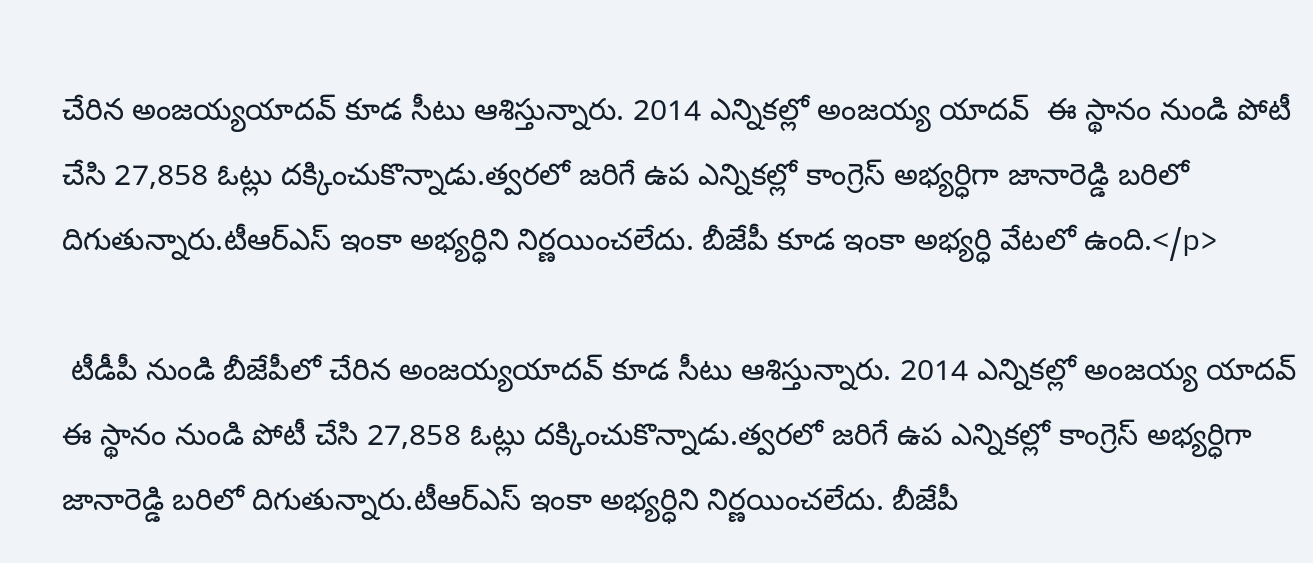చేరిన అంజయ్యయాదవ్ కూడ సీటు ఆశిస్తున్నారు. 2014 ఎన్నికల్లో అంజయ్య యాదవ్  ఈ స్థానం నుండి పోటీ చేసి 27,858 ఓట్లు దక్కించుకొన్నాడు.త్వరలో జరిగే ఉప ఎన్నికల్లో కాంగ్రెస్ అభ్యర్ధిగా జానారెడ్డి బరిలో దిగుతున్నారు.టీఆర్ఎస్ ఇంకా అభ్యర్ధిని నిర్ణయించలేదు. బీజేపీ కూడ ఇంకా అభ్యర్ధి వేటలో ఉంది.</p>

 టీడీపీ నుండి బీజేపీలో చేరిన అంజయ్యయాదవ్ కూడ సీటు ఆశిస్తున్నారు. 2014 ఎన్నికల్లో అంజయ్య యాదవ్  ఈ స్థానం నుండి పోటీ చేసి 27,858 ఓట్లు దక్కించుకొన్నాడు.త్వరలో జరిగే ఉప ఎన్నికల్లో కాంగ్రెస్ అభ్యర్ధిగా జానారెడ్డి బరిలో దిగుతున్నారు.టీఆర్ఎస్ ఇంకా అభ్యర్ధిని నిర్ణయించలేదు. బీజేపీ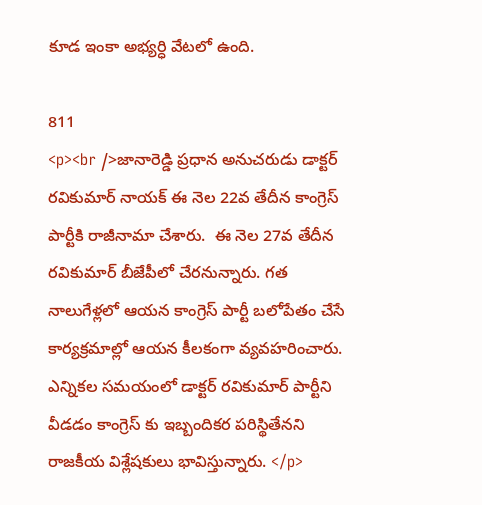కూడ ఇంకా అభ్యర్ధి వేటలో ఉంది.

811
<p><br />జానారెడ్డి ప్రధాన అనుచరుడు డాక్టర్ రవికుమార్ నాయక్ ఈ నెల 22వ తేదీన కాంగ్రెస్ పార్టీకి రాజీనామా చేశారు.  ఈ నెల 27వ తేదీన రవికుమార్ బీజేపీలో చేరనున్నారు. గత నాలుగేళ్లలో ఆయన కాంగ్రెస్ పార్టీ బలోపేతం చేసే కార్యక్రమాల్లో ఆయన కీలకంగా వ్యవహరించారు. ఎన్నికల సమయంలో డాక్టర్ రవికుమార్ పార్టీని వీడడం కాంగ్రెస్ కు ఇబ్బందికర పరిస్థితేనని రాజకీయ విశ్లేషకులు భావిస్తున్నారు. </p>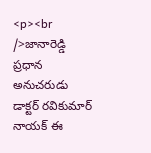<p><br />జానారెడ్డి ప్రధాన అనుచరుడు డాక్టర్ రవికుమార్ నాయక్ ఈ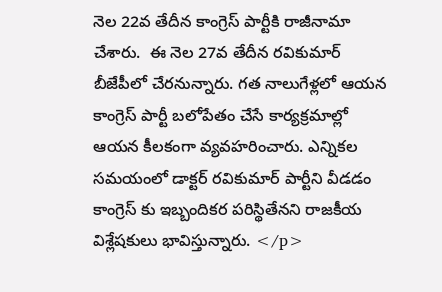నెల 22వ తేదీన కాంగ్రెస్ పార్టీకి రాజీనామా చేశారు.  ఈ నెల 27వ తేదీన రవికుమార్ బీజేపీలో చేరనున్నారు. గత నాలుగేళ్లలో ఆయన కాంగ్రెస్ పార్టీ బలోపేతం చేసే కార్యక్రమాల్లో ఆయన కీలకంగా వ్యవహరించారు. ఎన్నికల సమయంలో డాక్టర్ రవికుమార్ పార్టీని వీడడం కాంగ్రెస్ కు ఇబ్బందికర పరిస్థితేనని రాజకీయ విశ్లేషకులు భావిస్తున్నారు. </p>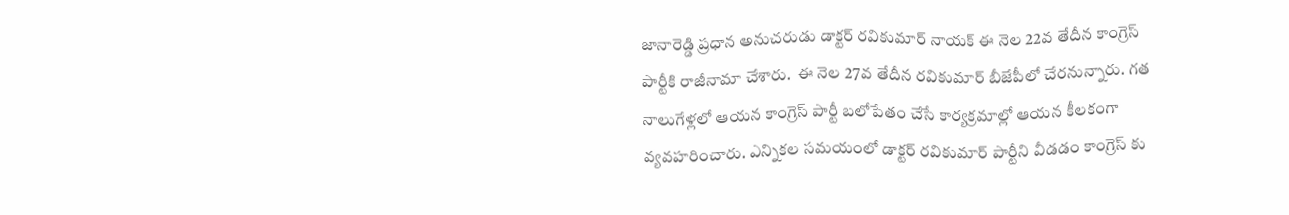జానారెడ్డి ప్రధాన అనుచరుడు డాక్టర్ రవికుమార్ నాయక్ ఈ నెల 22వ తేదీన కాంగ్రెస్ పార్టీకి రాజీనామా చేశారు.  ఈ నెల 27వ తేదీన రవికుమార్ బీజేపీలో చేరనున్నారు. గత నాలుగేళ్లలో ఆయన కాంగ్రెస్ పార్టీ బలోపేతం చేసే కార్యక్రమాల్లో ఆయన కీలకంగా వ్యవహరించారు. ఎన్నికల సమయంలో డాక్టర్ రవికుమార్ పార్టీని వీడడం కాంగ్రెస్ కు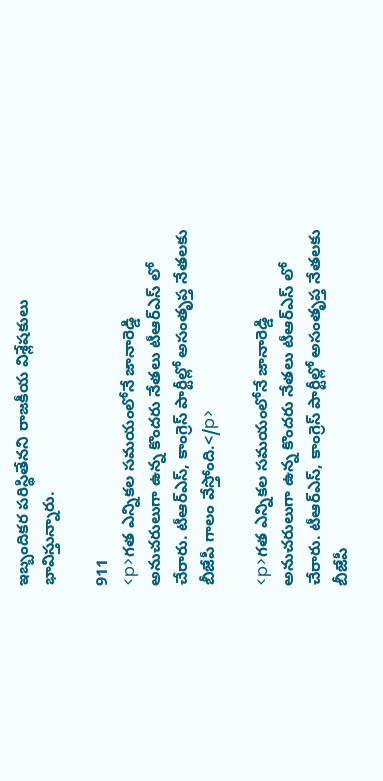ఇబ్బందికర పరిస్థితేనని రాజకీయ విశ్లేషకులు భావిస్తున్నారు.

911
<p>గత ఎన్నికల సమయంలోనే జానారెడ్డి అనుచరులుగా ఉన్న కొందరు నేతలు టీఆర్ఎస్ లో చేరారు. టీఆర్ఎస్, కాంగ్రెస్ పార్టీల్లో అసంతృప్త నేతలకు బీజేపీ గాలం వేస్తోంది.</p>

<p>గత ఎన్నికల సమయంలోనే జానారెడ్డి అనుచరులుగా ఉన్న కొందరు నేతలు టీఆర్ఎస్ లో చేరారు. టీఆర్ఎస్, కాంగ్రెస్ పార్టీల్లో అసంతృప్త నేతలకు బీజేపీ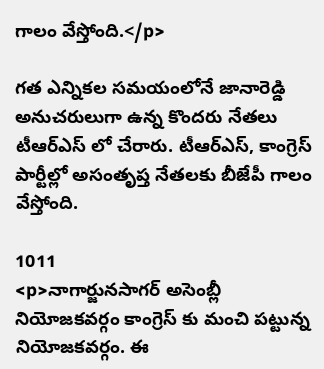గాలం వేస్తోంది.</p>

గత ఎన్నికల సమయంలోనే జానారెడ్డి అనుచరులుగా ఉన్న కొందరు నేతలు టీఆర్ఎస్ లో చేరారు. టీఆర్ఎస్, కాంగ్రెస్ పార్టీల్లో అసంతృప్త నేతలకు బీజేపీ గాలం వేస్తోంది.

1011
<p>నాగార్జునసాగర్ అసెంబ్లీ నియోజకవర్గం కాంగ్రెస్ కు మంచి పట్టున్న నియోజకవర్గం. ఈ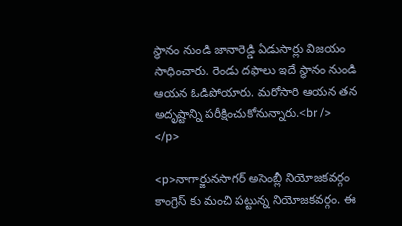స్థానం నుండి జానారెడ్డి ఏడుసార్లు విజయం సాధించారు. రెండు దఫాలు ఇదే స్థానం నుండి ఆయన ఓడిపోయారు. మరోసారి ఆయన తన అదృష్టాన్ని పరీక్షించుకోనున్నారు.<br /> </p>

<p>నాగార్జునసాగర్ అసెంబ్లీ నియోజకవర్గం కాంగ్రెస్ కు మంచి పట్టున్న నియోజకవర్గం. ఈ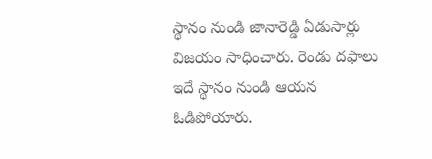స్థానం నుండి జానారెడ్డి ఏడుసార్లు విజయం సాధించారు. రెండు దఫాలు ఇదే స్థానం నుండి ఆయన ఓడిపోయారు.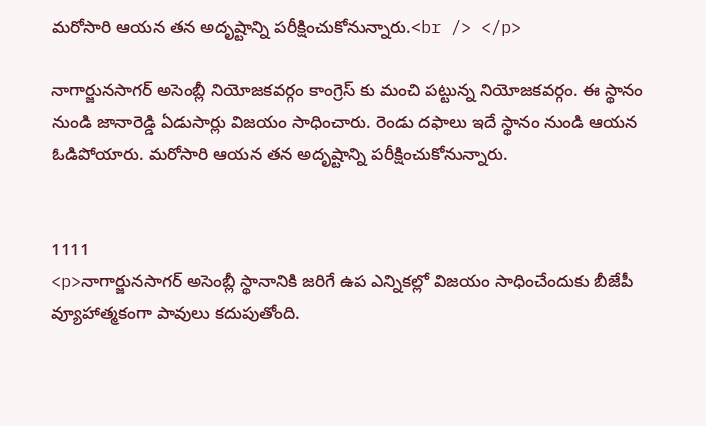మరోసారి ఆయన తన అదృష్టాన్ని పరీక్షించుకోనున్నారు.<br /> </p>

నాగార్జునసాగర్ అసెంబ్లీ నియోజకవర్గం కాంగ్రెస్ కు మంచి పట్టున్న నియోజకవర్గం. ఈ స్థానం నుండి జానారెడ్డి ఏడుసార్లు విజయం సాధించారు. రెండు దఫాలు ఇదే స్థానం నుండి ఆయన ఓడిపోయారు. మరోసారి ఆయన తన అదృష్టాన్ని పరీక్షించుకోనున్నారు.


1111
<p>నాగార్జునసాగర్ అసెంబ్లీ స్థానానికి జరిగే ఉప ఎన్నికల్లో విజయం సాధించేందుకు బీజేపీ వ్యూహాత్మకంగా పావులు కదుపుతోంది.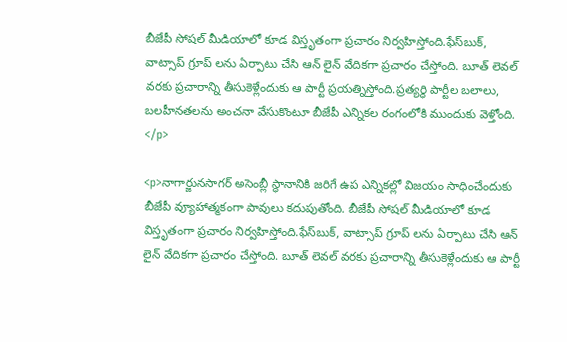బీజేపీ సోషల్ మీడియాలో కూడ విస్తృతంగా ప్రచారం నిర్వహిస్తోంది.ఫేస్‌బుక్, వాట్సాప్ గ్రూప్ లను ఏర్పాటు చేసి ఆన్ లైన్ వేదికగా ప్రచారం చేస్తోంది. బూత్ లెవల్ వరకు ప్రచారాన్ని తీసుకెళ్లేందుకు ఆ పార్టీ ప్రయత్నిస్తోంది.ప్రత్యర్ధి పార్టీల బలాలు, బలహీనతలను అంచనా వేసుకొంటూ బీజేపీ ఎన్నికల రంగంలోకి ముందుకు వెళ్తోంది. </p>

<p>నాగార్జునసాగర్ అసెంబ్లీ స్థానానికి జరిగే ఉప ఎన్నికల్లో విజయం సాధించేందుకు బీజేపీ వ్యూహాత్మకంగా పావులు కదుపుతోంది. బీజేపీ సోషల్ మీడియాలో కూడ విస్తృతంగా ప్రచారం నిర్వహిస్తోంది.ఫేస్‌బుక్, వాట్సాప్ గ్రూప్ లను ఏర్పాటు చేసి ఆన్ లైన్ వేదికగా ప్రచారం చేస్తోంది. బూత్ లెవల్ వరకు ప్రచారాన్ని తీసుకెళ్లేందుకు ఆ పార్టీ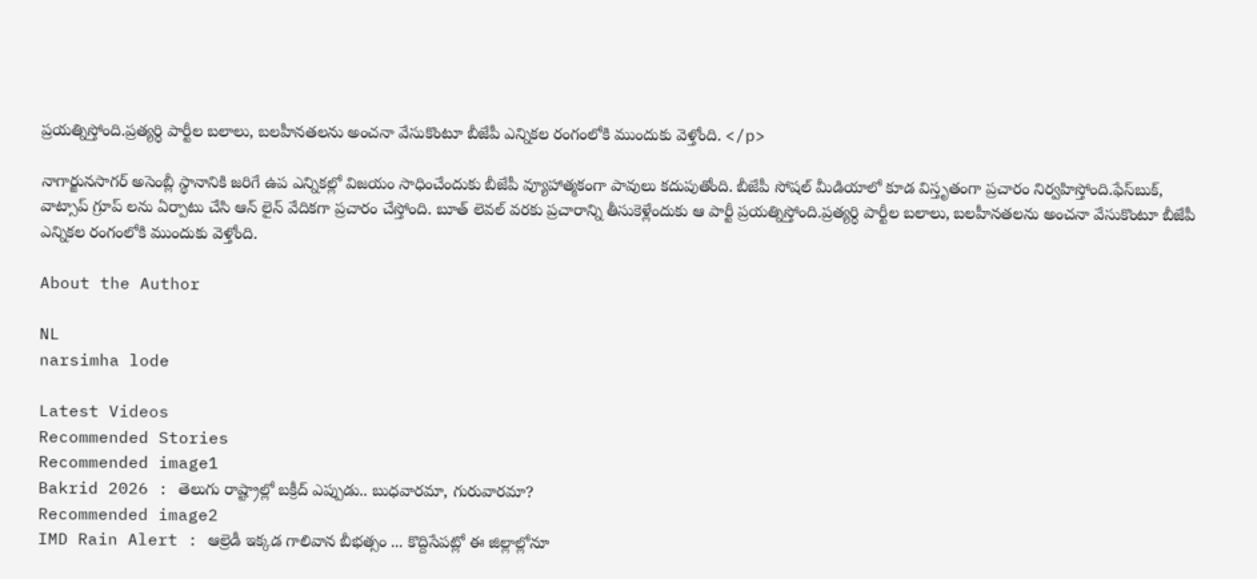ప్రయత్నిస్తోంది.ప్రత్యర్ధి పార్టీల బలాలు, బలహీనతలను అంచనా వేసుకొంటూ బీజేపీ ఎన్నికల రంగంలోకి ముందుకు వెళ్తోంది. </p>

నాగార్జునసాగర్ అసెంబ్లీ స్థానానికి జరిగే ఉప ఎన్నికల్లో విజయం సాధించేందుకు బీజేపీ వ్యూహాత్మకంగా పావులు కదుపుతోంది. బీజేపీ సోషల్ మీడియాలో కూడ విస్తృతంగా ప్రచారం నిర్వహిస్తోంది.ఫేస్‌బుక్, వాట్సాప్ గ్రూప్ లను ఏర్పాటు చేసి ఆన్ లైన్ వేదికగా ప్రచారం చేస్తోంది. బూత్ లెవల్ వరకు ప్రచారాన్ని తీసుకెళ్లేందుకు ఆ పార్టీ ప్రయత్నిస్తోంది.ప్రత్యర్ధి పార్టీల బలాలు, బలహీనతలను అంచనా వేసుకొంటూ బీజేపీ ఎన్నికల రంగంలోకి ముందుకు వెళ్తోంది.

About the Author

NL
narsimha lode

Latest Videos
Recommended Stories
Recommended image1
Bakrid 2026 : తెలుగు రాష్ట్రాల్లో బక్రీద్ ఎప్పుడు.. బుధవారమా, గురువారమా?
Recommended image2
IMD Rain Alert : ఆల్రెడీ ఇక్కడ గాలివాన బీభత్సం ... కొద్దిసేపట్లో ఈ జిల్లాల్లోనూ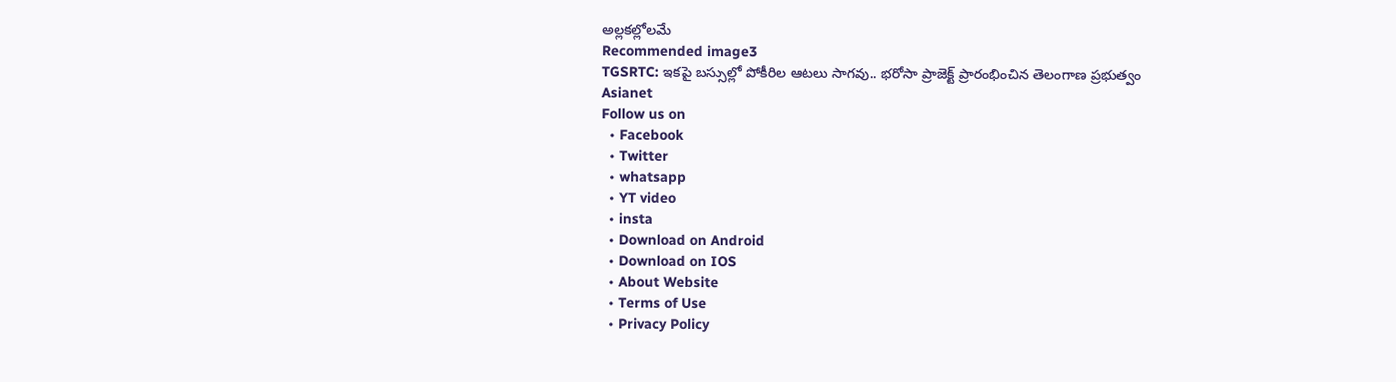అల్లకల్లోలమే
Recommended image3
TGSRTC: ఇక‌పై బ‌స్సుల్లో పోకీరిల ఆట‌లు సాగ‌వు.. భ‌రోసా ప్రాజెక్ట్ ప్రారంభించిన తెలంగాణ ప్ర‌భుత్వం
Asianet
Follow us on
  • Facebook
  • Twitter
  • whatsapp
  • YT video
  • insta
  • Download on Android
  • Download on IOS
  • About Website
  • Terms of Use
  • Privacy Policy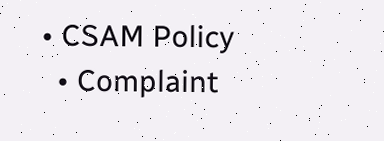• CSAM Policy
  • Complaint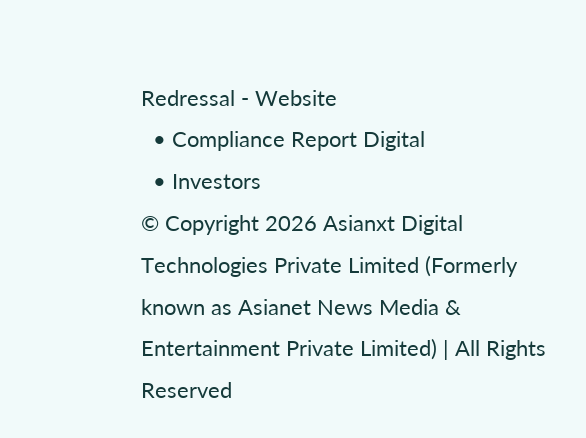Redressal - Website
  • Compliance Report Digital
  • Investors
© Copyright 2026 Asianxt Digital Technologies Private Limited (Formerly known as Asianet News Media & Entertainment Private Limited) | All Rights Reserved